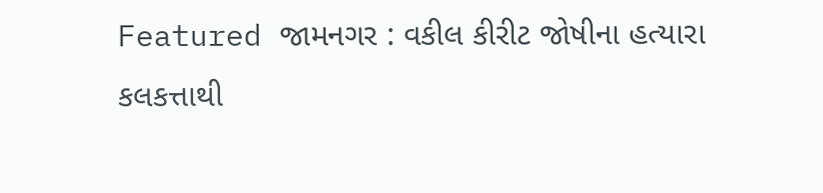Featured જામનગર : વકીલ કીરીટ જોષીના હત્યારા કલકત્તાથી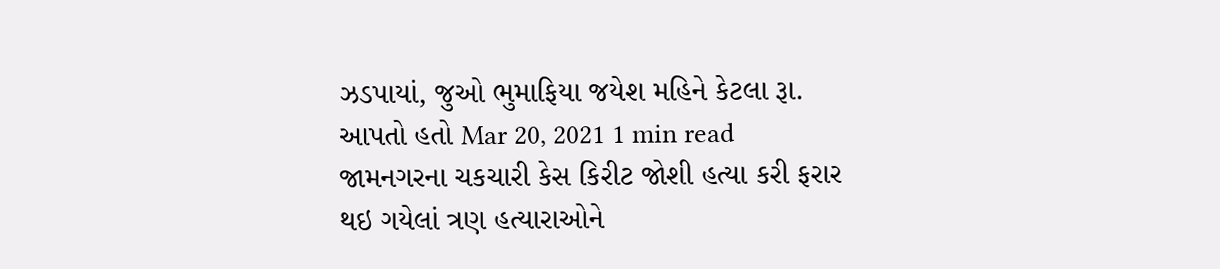ઝડપાયાં, જુઓ ભુમાફિયા જયેશ મહિને કેટલા રૂા. આપતો હતો Mar 20, 2021 1 min read જામનગરના ચકચારી કેસ કિરીટ જોશી હત્યા કરી ફરાર થઇ ગયેલાં ત્રણ હત્યારાઓને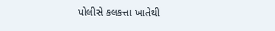પોલીસે કલકત્તા ખાતેથી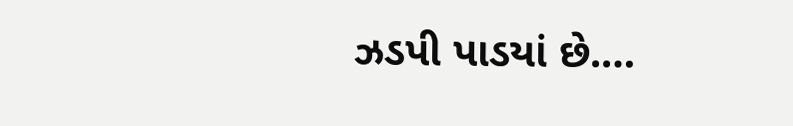ઝડપી પાડયાં છે.…